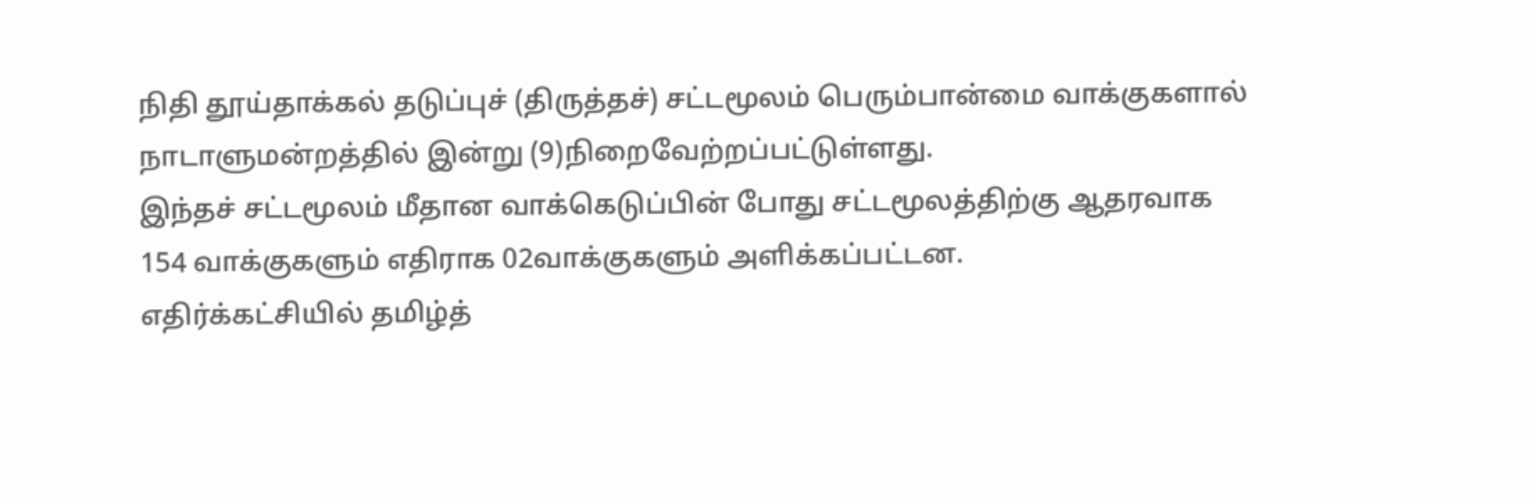நிதி தூய்தாக்கல் தடுப்புச் (திருத்தச்) சட்டமூலம் பெரும்பான்மை வாக்குகளால் நாடாளுமன்றத்தில் இன்று (9)நிறைவேற்றப்பட்டுள்ளது.
இந்தச் சட்டமூலம் மீதான வாக்கெடுப்பின் போது சட்டமூலத்திற்கு ஆதரவாக 154 வாக்குகளும் எதிராக 02வாக்குகளும் அளிக்கப்பட்டன.
எதிர்க்கட்சியில் தமிழ்த்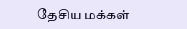தேசிய மக்கள்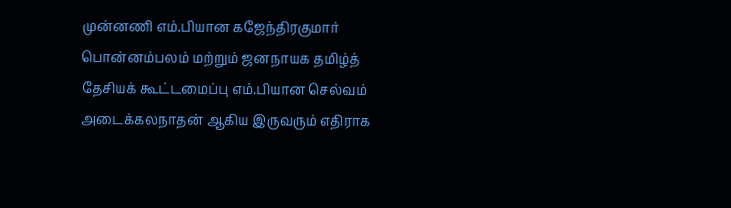முன்னணி எம்.பியான கஜேந்திரகுமார் பொன்னம்பலம் மற்றும் ஜனநாயக தமிழ்த் தேசியக் கூட்டமைப்பு எம்.பியான செல்வம் அடைக்கலநாதன் ஆகிய இருவரும் எதிராக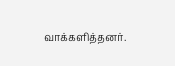வாக்களித்தனர்.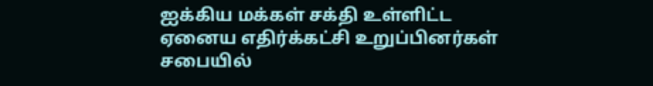ஐக்கிய மக்கள் சக்தி உள்ளிட்ட ஏனைய எதிர்க்கட்சி உறுப்பினர்கள் சபையில்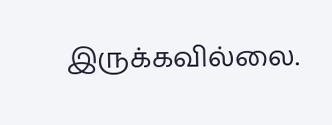இருக்கவில்லை.